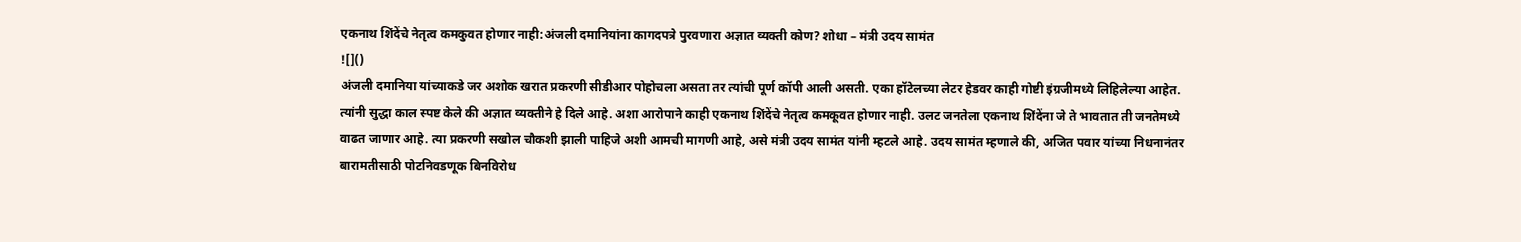एकनाथ शिंदेंचे नेतृत्व कमकुवत होणार नाही:अंजली दमानियांना कागदपत्रे पुरवणारा अज्ञात व्यक्ती कोण? शोधा – मंत्री उदय सामंत
![]()
अंजली दमानिया यांच्याकडे जर अशोक खरात प्रकरणी सीडीआर पोहोचला असता तर त्यांची पूर्ण कॉपी आली असती. एका हॉटेलच्या लेटर हेडवर काही गोष्टी इंग्रजीमध्ये लिहिलेल्या आहेत. त्यांनी सुद्धा काल स्पष्ट केले की अज्ञात व्यक्तीने हे दिले आहे. अशा आरोपाने काही एकनाथ शिंदेंचे नेतृत्व कमकूवत होणार नाही. उलट जनतेला एकनाथ शिंदेंना जे ते भावतात ती जनतेमध्ये वाढत जाणार आहे. त्या प्रकरणी सखोल चौकशी झाली पाहिजे अशी आमची मागणी आहे, असे मंत्री उदय सामंत यांनी म्हटले आहे. उदय सामंत म्हणाले की, अजित पवार यांच्या निधनानंतर बारामतीसाठी पोटनिवडणूक बिनविरोध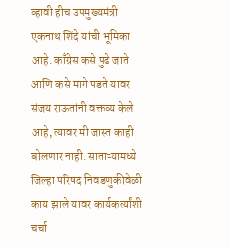व्हावी हीच उपमुख्यमंत्री एकनाथ शिंदे यांची भूमिका आहे. काँग्रेस कसे पुढे जाते आणि कसे मागे पडते यावर संजय राऊतांनी वक्तव्य केले आहे, त्यावर मी जास्त काही बोलणार नाही. साताऱ्यामध्ये जिल्हा परिषद निवडणुकीवेळी काय झाले यावर कार्यकर्त्यांशी चर्चा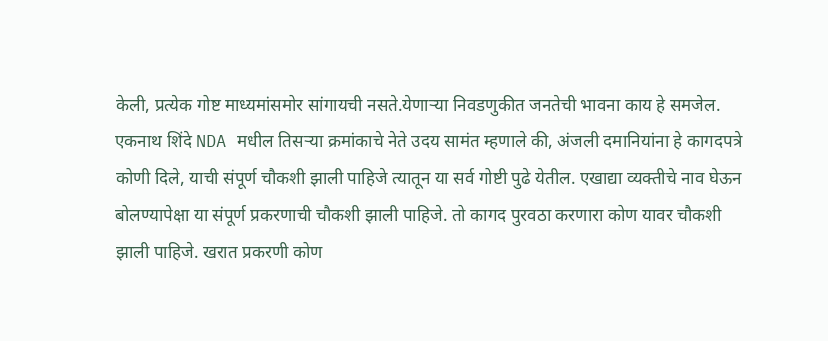केली, प्रत्येक गोष्ट माध्यमांसमोर सांगायची नसते.येणाऱ्या निवडणुकीत जनतेची भावना काय हे समजेल. एकनाथ शिंदे NDA मधील तिसऱ्या क्रमांकाचे नेते उदय सामंत म्हणाले की, अंजली दमानियांना हे कागदपत्रे कोणी दिले, याची संपूर्ण चौकशी झाली पाहिजे त्यातून या सर्व गोष्टी पुढे येतील. एखाद्या व्यक्तीचे नाव घेऊन बोलण्यापेक्षा या संपूर्ण प्रकरणाची चौकशी झाली पाहिजे. तो कागद पुरवठा करणारा कोण यावर चौकशी झाली पाहिजे. खरात प्रकरणी कोण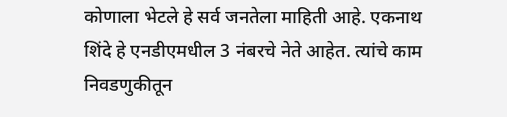कोणाला भेटले हे सर्व जनतेला माहिती आहे. एकनाथ शिंदे हे एनडीएमधील 3 नंबरचे नेते आहेत. त्यांचे काम निवडणुकीतून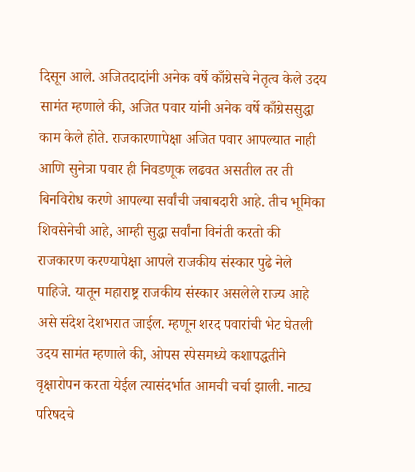दिसून आले. अजितदादांनी अनेक वर्षे काँग्रेसचे नेतृत्व केले उदय सामंत म्हणाले की, अजित पवार यांनी अनेक वर्षे काँग्रेससुद्धा काम केले होते. राजकारणापेक्षा अजित पवार आपल्यात नाही आणि सुनेत्रा पवार ही निवडणूक लढवत असतील तर ती बिनविरोध करणे आपल्या सर्वांची जबाबदारी आहे. तीच भूमिका शिवसेनेची आहे, आम्ही सुद्धा सर्वांना विनंती करतो की राजकारण करण्यापेक्षा आपले राजकीय संस्कार पुढे नेले पाहिजे. यातून महाराष्ट्र राजकीय संस्कार असलेले राज्य आहे असे संदेश देशभरात जाईल. म्हणून शरद पवारांची भेट घेतली उदय सामंत म्हणाले की, ओपस स्पेसमध्ये कशापद्धतीने वृक्षारोपन करता येईल त्यासंदर्भात आमची चर्चा झाली. नाट्य परिषदचे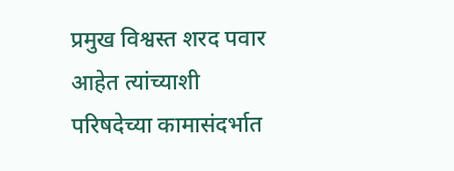प्रमुख विश्वस्त शरद पवार आहेत त्यांच्याशी परिषदेच्या कामासंदर्भात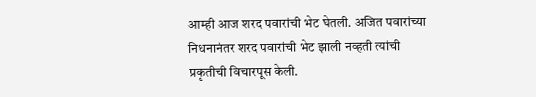आम्ही आज शरद पवारांची भेट घेतली. अजित पवारांच्या निधनानंतर शरद पवारांची भेट झाली नव्हती त्यांची प्रकृतीची विचारपूस केली.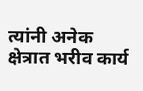त्यांनी अनेक क्षेत्रात भरीव कार्य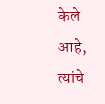केले आहे, त्यांचे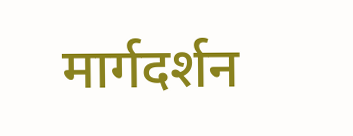मार्गदर्शन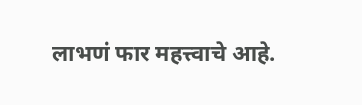लाभणं फार महत्त्वाचे आहे.